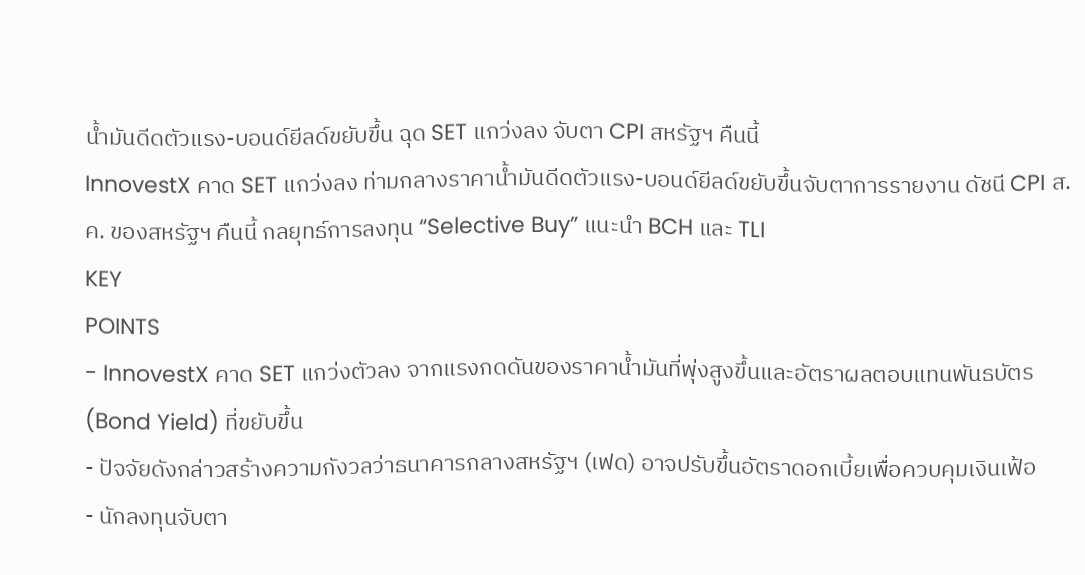น้ำมันดีดตัวแรง-บอนด์ยีลด์ขยับขึ้น ฉุด SET แกว่งลง จับตา CPI สหรัฐฯ คืนนี้
InnovestX คาด SET แกว่งลง ท่ามกลางราคาน้ำมันดีดตัวแรง-บอนด์ยีลด์ขยับขึ้นจับตาการรายงาน ดัชนี CPI ส.ค. ของสหรัฐฯ คืนนี้ กลยุทธ์การลงทุน “Selective Buy” แนะนำ BCH และ TLI
KEY
POINTS
- InnovestX คาด SET แกว่งตัวลง จากแรงกดดันของราคาน้ำมันที่พุ่งสูงขึ้นและอัตราผลตอบแทนพันธบัตร (Bond Yield) ที่ขยับขึ้น
- ปัจจัยดังกล่าวสร้างความกังวลว่าธนาคารกลางสหรัฐฯ (เฟด) อาจปรับขึ้นอัตราดอกเบี้ยเพื่อควบคุมเงินเฟ้อ
- นักลงทุนจับตา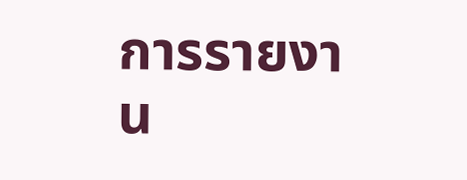การรายงาน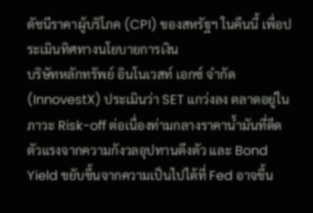ดัชนีราคาผู้บริโภค (CPI) ของสหรัฐฯ ในคืนนี้ เพื่อประเมินทิศทางนโยบายการเงิน
บริษัทหลักทรัพย์ อินโนเวสท์ เอกซ์ จำกัด (InnovestX) ประเมินว่า SET แกว่งลง ตลาดอยู่ในภาวะ Risk-off ต่อเนื่องท่ามกลางราคาน้ำมันที่ดีดตัวแรงจากความกังวลอุปทานตึงตัว และ Bond Yield ขยับขึ้นจากความเป็นไปได้ที่ Fed อาจขึ้น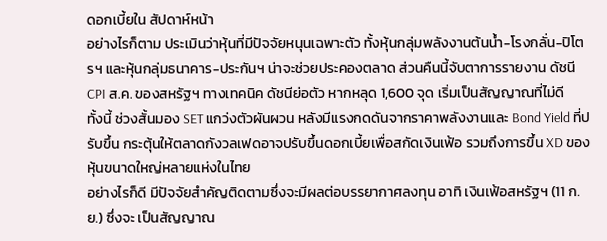ดอกเบี้ยใน สัปดาห์หน้า
อย่างไรก็ตาม ประเมินว่าหุ้นที่มีปัจจัยหนุนเฉพาะตัว ทั้งหุ้นกลุ่มพลังงานต้นน้ำ-โรงกลั่น-ปิโตรฯ และหุ้นกลุ่มธนาคาร-ประกันฯ น่าจะช่วยประคองตลาด ส่วนคืนนี้จับตาการรายงาน ดัชนี CPI ส.ค. ของสหรัฐฯ ทางเทคนิค ดัชนีย่อตัว หากหลุด 1,600 จุด เริ่มเป็นสัญญาณที่ไม่ดี
ทั้งนี้ ช่วงสั้นมอง SET แกว่งตัวผันผวน หลังมีแรงกดดันจากราคาพลังงานและ Bond Yield ที่ปรับขึ้น กระตุ้นให้ตลาดกังวลเฟดอาจปรับขึ้นดอกเบี้ยเพื่อสกัดเงินเฟ้อ รวมถึงการขึ้น XD ของหุ้นขนาดใหญ่หลายแห่งในไทย
อย่างไรก็ดี มีปัจจัยสำคัญติดตามซึ่งจะมีผลต่อบรรยากาศลงทุน อาทิ เงินเฟ้อสหรัฐฯ (11 ก.ย.) ซึ่งจะ เป็นสัญญาณ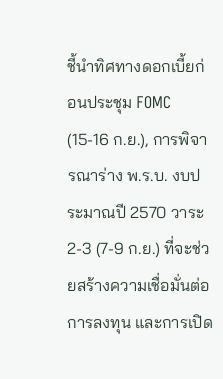ชี้นำทิศทางดอกเบี้ยก่อนประชุม FOMC (15-16 ก.ย.), การพิจารณาร่าง พ.ร.บ. งบประมาณปี 2570 วาระ 2-3 (7-9 ก.ย.) ที่จะช่วยสร้างความเชื่อมั่นต่อการลงทุน และการเปิด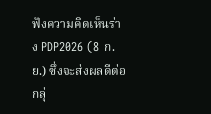ฟังความคิดเห็นร่าง PDP2026 (8 ก.ย.) ซึ่งจะส่งผลดีต่อกลุ่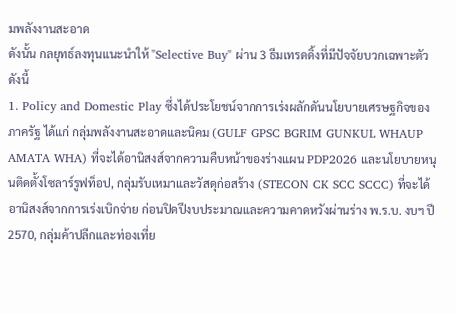มพลังงานสะอาด
ดังนั้น กลยุทธ์ลงทุนแนะนำให้ "Selective Buy" ผ่าน 3 ธีมเทรดดิ้งที่มีปัจจัยบวกเฉพาะตัว ดังนี้
1. Policy and Domestic Play ซึ่งได้ประโยชน์จากการเร่งผลักดันนโยบายเศรษฐกิจของภาครัฐ ได้แก่ กลุ่มพลังงานสะอาดและนิคม (GULF GPSC BGRIM GUNKUL WHAUP AMATA WHA) ที่จะได้อานิสงส์จากความคืบหน้าของร่างแผน PDP2026 และนโยบายหนุนติดตั้งโซลาร์รูฟท็อป, กลุ่มรับเหมาและวัสดุก่อสร้าง (STECON CK SCC SCCC) ที่จะได้อานิสงส์จากการเร่งเบิกจ่าย ก่อนปิดปีงบประมาณและความคาดหวังผ่านร่าง พ.ร.บ. งบฯ ปี 2570, กลุ่มค้าปลีกและท่องเที่ย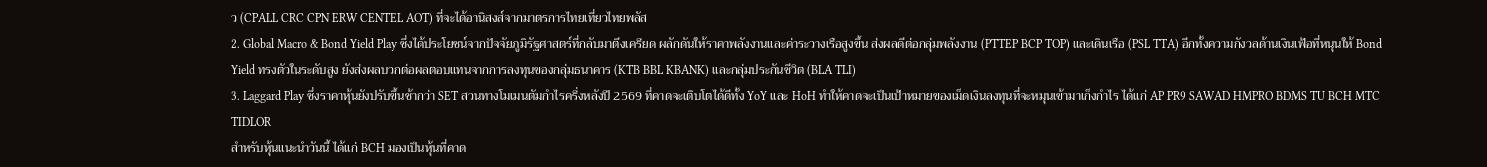ว (CPALL CRC CPN ERW CENTEL AOT) ที่จะได้อานิสงส์จากมาตรการไทยเที่ยวไทยพลัส
2. Global Macro & Bond Yield Play ซึ่งได้ประโยชน์จากปัจจัยภูมิรัฐศาสตร์ที่กลับมาตึงเครียด ผลักดันให้ราคาพลังงานและค่าระวางเรือสูงขึ้น ส่งผลดีต่อกลุ่มพลังงาน (PTTEP BCP TOP) และเดินเรือ (PSL TTA) อีกทั้งความกังวลด้านเงินเฟ้อที่หนุนให้ Bond Yield ทรงตัวในระดับสูง ยังส่งผลบวกต่อผลตอบแทนจากการลงทุนของกลุ่มธนาคาร (KTB BBL KBANK) และกลุ่มประกันชีวิต (BLA TLI)
3. Laggard Play ซึ่งราคาหุ้นยังปรับขึ้นช้ากว่า SET สวนทางโมเมนตัมกำไรครึ่งหลังปี 2569 ที่คาดจะเติบโตได้ดีทั้ง YoY และ HoH ทำให้คาดจะเป็นเป้าหมายของเม็ดเงินลงทุนที่จะหมุนเข้ามาเก็งกำไร ได้แก่ AP PR9 SAWAD HMPRO BDMS TU BCH MTC TIDLOR
สำหรับหุ้นแนะนำวันนี้ ได้แก่ BCH มองเป็นหุ้นที่คาด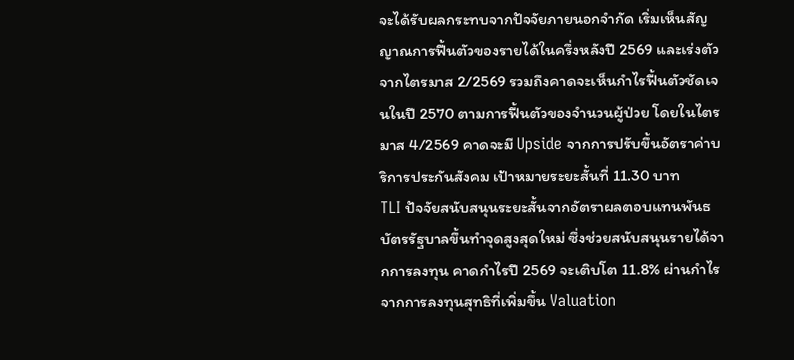จะได้รับผลกระทบจากปัจจัยภายนอกจำกัด เริ่มเห็นสัญญาณการฟื้นตัวของรายได้ในครึ่งหลังปี 2569 และเร่งตัวจากไตรมาส 2/2569 รวมถึงคาดจะเห็นกำไรฟื้นตัวชัดเจนในปี 2570 ตามการฟื้นตัวของจำนวนผู้ป่วย โดยในไตรมาส 4/2569 คาดจะมี Upside จากการปรับขึ้นอัตราค่าบริการประกันสังคม เป้าหมายระยะสั้นที่ 11.30 บาท
TLI ปัจจัยสนับสนุนระยะสั้นจากอัตราผลตอบแทนพันธบัตรรัฐบาลขึ้นทำจุดสูงสุดใหม่ ซึ่งช่วยสนับสนุนรายได้จากการลงทุน คาดกำไรปี 2569 จะเติบโต 11.8% ผ่านกำไรจากการลงทุนสุทธิที่เพิ่มขึ้น Valuation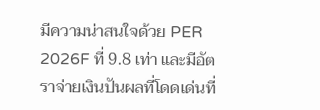มีความน่าสนใจด้วย PER 2026F ที่ 9.8 เท่า และมีอัตราจ่ายเงินปันผลที่โดดเด่นที่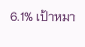6.1% เป้าหมา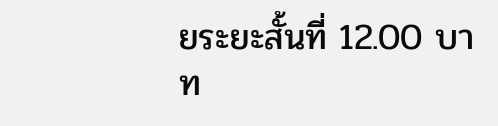ยระยะสั้นที่ 12.00 บาท